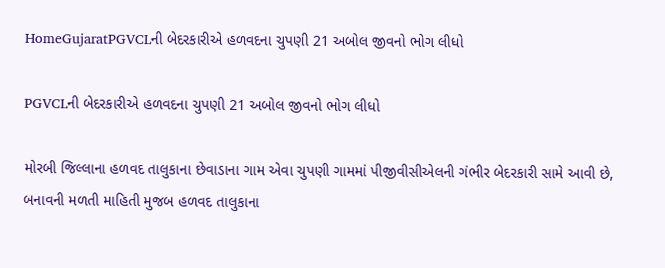HomeGujaratPGVCLની બેદરકારીએ હળવદના ચુપણી 21 અબોલ જીવનો ભોગ લીધો

PGVCLની બેદરકારીએ હળવદના ચુપણી 21 અબોલ જીવનો ભોગ લીધો

મોરબી જિલ્લાના હળવદ તાલુકાના છેવાડાના ગામ એવા ચુપણી ગામમાં પીજીવીસીએલની ગંભીર બેદરકારી સામે આવી છે, બનાવની મળતી માહિતી મુજબ હળવદ તાલુકાના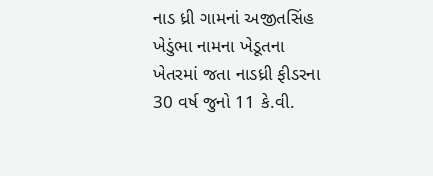નાડ ધ્રી ગામનાં અજીતસિંહ ખેડુંભા નામના ખેડૂતના ખેતરમાં જતા નાડધ્રી ફીડરના 30 વર્ષ જુનો 11 કે.વી.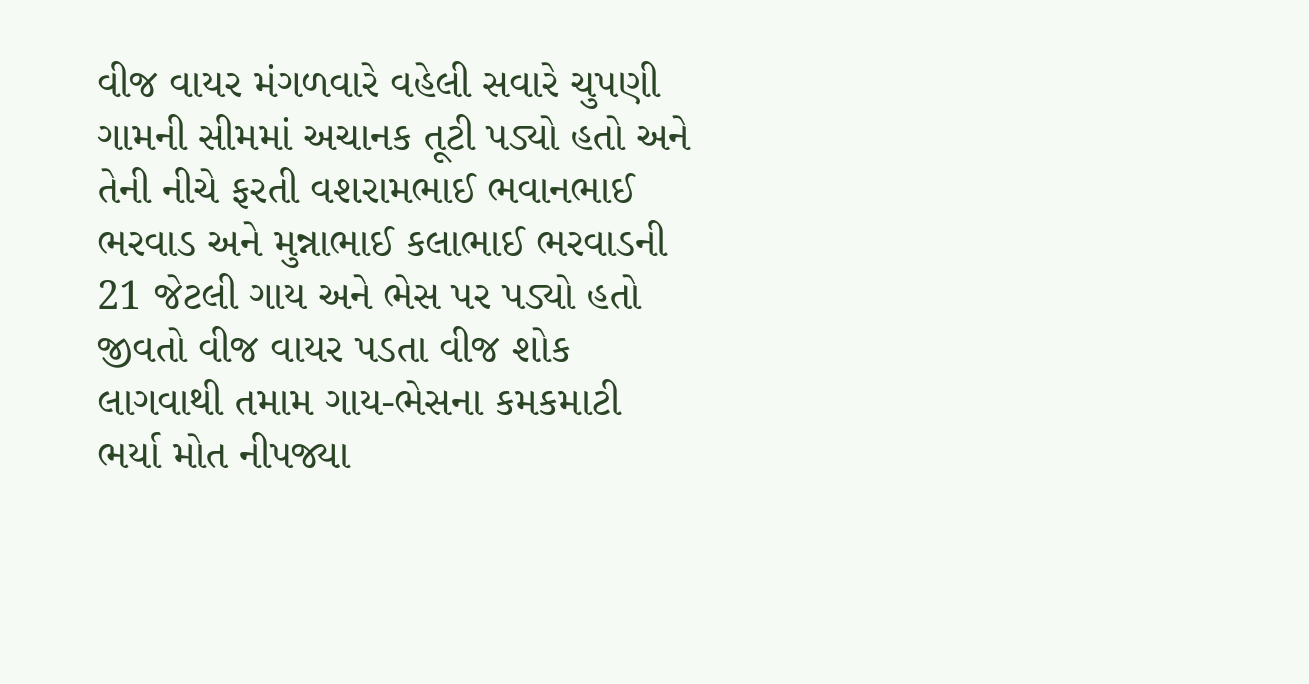વીજ વાયર મંગળવારે વહેલી સવારે ચુપણી ગામની સીમમાં અચાનક તૂટી પડ્યો હતો અને તેની નીચે ફરતી વશરામભાઈ ભવાનભાઈ ભરવાડ અને મુન્નાભાઈ કલાભાઈ ભરવાડની 21 જેટલી ગાય અને ભેસ પર પડ્યો હતો જીવતો વીજ વાયર પડતા વીજ શોક લાગવાથી તમામ ગાય-ભેસના કમકમાટી ભર્યા મોત નીપજ્યા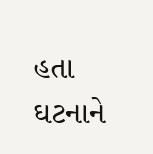હતા ઘટનાને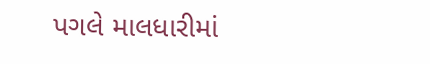પગલે માલધારીમાં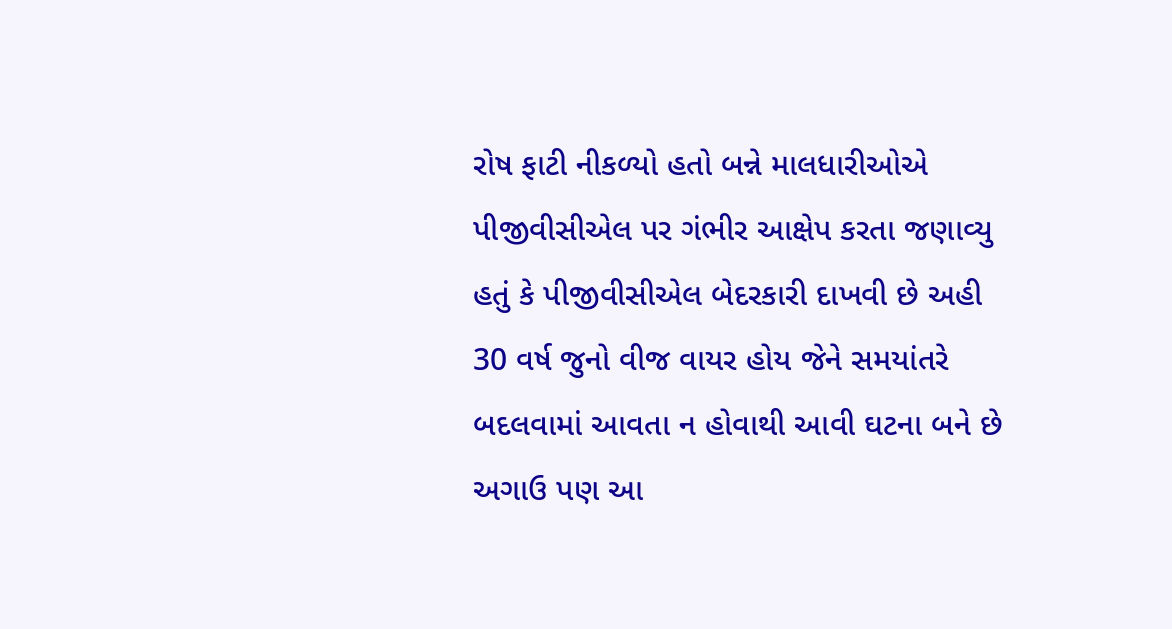રોષ ફાટી નીકળ્યો હતો બન્ને માલધારીઓએ પીજીવીસીએલ પર ગંભીર આક્ષેપ કરતા જણાવ્યુ હતું કે પીજીવીસીએલ બેદરકારી દાખવી છે અહી 30 વર્ષ જુનો વીજ વાયર હોય જેને સમયાંતરે બદલવામાં આવતા ન હોવાથી આવી ઘટના બને છે અગાઉ પણ આ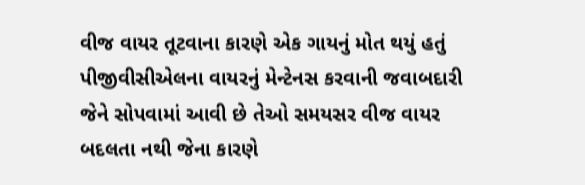વીજ વાયર તૂટવાના કારણે એક ગાયનું મોત થયું હતું પીજીવીસીએલના વાયરનું મેન્ટેનસ કરવાની જવાબદારી જેને સોપવામાં આવી છે તેઓ સમયસર વીજ વાયર બદલતા નથી જેના કારણે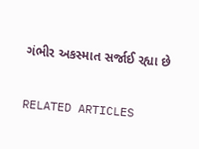ગંભીર અકસ્માત સર્જાઈ રહ્યા છે

RELATED ARTICLES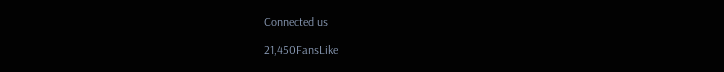Connected us

21,450FansLike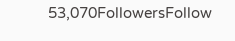53,070FollowersFollow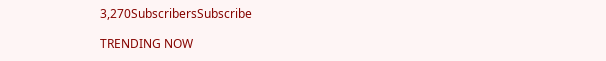3,270SubscribersSubscribe

TRENDING NOW